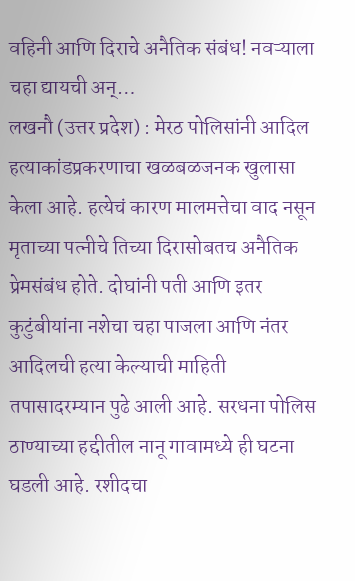वहिनी आणि दिराचे अनैतिक संबंध! नवऱ्याला चहा द्यायची अन्…
लखनौ (उत्तर प्रदेश) : मेरठ पोलिसांनी आदिल हत्याकांडप्रकरणाचा खळबळजनक खुलासा केला आहे. हत्येचं कारण मालमत्तेचा वाद नसून मृताच्या पत्नीचे तिच्या दिरासोबतच अनैतिक प्रेमसंबंध होते. दोघांनी पती आणि इतर कुटुंबीयांना नशेचा चहा पाजला आणि नंतर आदिलची हत्या केल्याची माहिती तपासादरम्यान पुढे आली आहे. सरधना पोलिस ठाण्याच्या हद्दीतील नानू गावामध्ये ही घटना घडली आहे. रशीदचा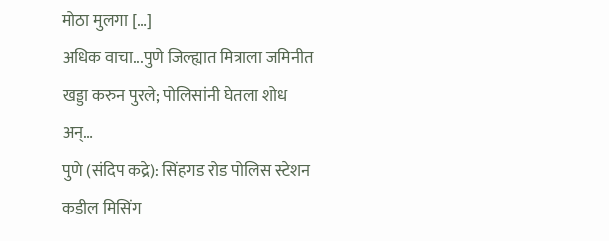मोठा मुलगा […]
अधिक वाचा...पुणे जिल्ह्यात मित्राला जमिनीत खड्डा करुन पुरले; पोलिसांनी घेतला शोध अन्…
पुणे (संदिप कद्रे): सिंहगड रोड पोलिस स्टेशन कडील मिसिंग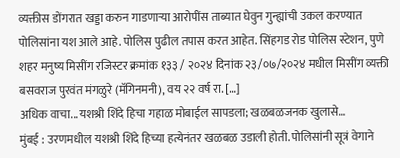व्यक्तीस डोंगरात खड्डा करुन गाडणाऱ्या आरोपींस ताब्यात घेवुन गुन्ह्यांची उकल करण्यात पोलिसांना यश आले आहे. पोलिस पुढील तपास करत आहेत. सिंहगड रोड पोलिस स्टेशन, पुणे शहर मनुष्य मिसींग रजिस्टर क्रमांक १३३ / २०२४ दिनांक २३/०७/२०२४ मधील मिसींग व्यक्ती बसवराज पुरवंत मंगळुरे (मॅगिनमनी), वय २२ वर्ष रा. […]
अधिक वाचा...यशश्री शिंदे हिचा गहाळ मोबाईल सापडला; खळबळजनक खुलासे…
मुंबई : उरणमधील यशश्री शिंदे हिच्या हत्येनंतर खळबळ उडाली होती. पोलिसांनी सूत्रं वेगाने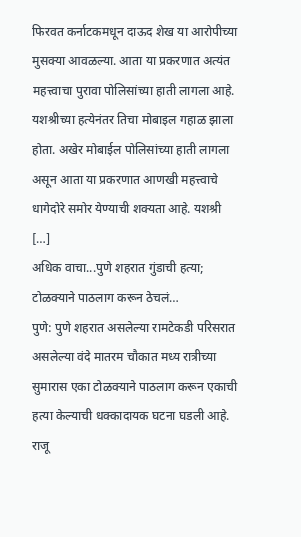फिरवत कर्नाटकमधून दाऊद शेख या आरोपीच्या मुसक्या आवळल्या. आता या प्रकरणात अत्यंत महत्त्वाचा पुरावा पोलिसांच्या हाती लागला आहे. यशश्रीच्या हत्येनंतर तिचा मोबाइल गहाळ झाला होता. अखेर मोबाईल पोलिसांच्या हाती लागला असून आता या प्रकरणात आणखी महत्त्वाचे धागेदोरे समोर येण्याची शक्यता आहे. यशश्री […]
अधिक वाचा...पुणे शहरात गुंडाची हत्या; टोळक्याने पाठलाग करून ठेचलं…
पुणे: पुणे शहरात असलेल्या रामटेकडी परिसरात असलेल्या वंदे मातरम चौकात मध्य रात्रीच्या सुमारास एका टोळक्याने पाठलाग करून एकाची हत्या केल्याची धक्कादायक घटना घडली आहे. राजू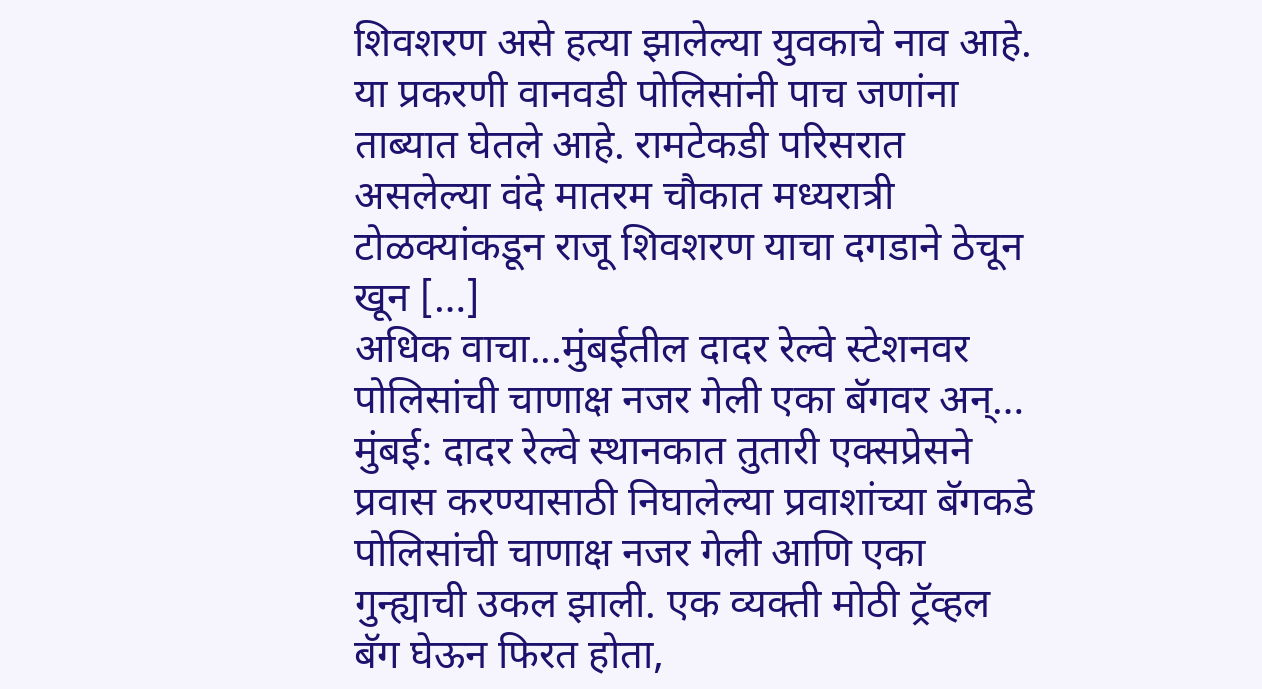शिवशरण असे हत्या झालेल्या युवकाचे नाव आहे. या प्रकरणी वानवडी पोलिसांनी पाच जणांना ताब्यात घेतले आहे. रामटेकडी परिसरात असलेल्या वंदे मातरम चौकात मध्यरात्री टोळक्यांकडून राजू शिवशरण याचा दगडाने ठेचून खून […]
अधिक वाचा...मुंबईतील दादर रेल्वे स्टेशनवर पोलिसांची चाणाक्ष नजर गेली एका बॅगवर अन्…
मुंबई: दादर रेल्वे स्थानकात तुतारी एक्सप्रेसने प्रवास करण्यासाठी निघालेल्या प्रवाशांच्या बॅगकडे पोलिसांची चाणाक्ष नजर गेली आणि एका गुन्ह्याची उकल झाली. एक व्यक्ती मोठी ट्रॅव्हल बॅग घेऊन फिरत होता,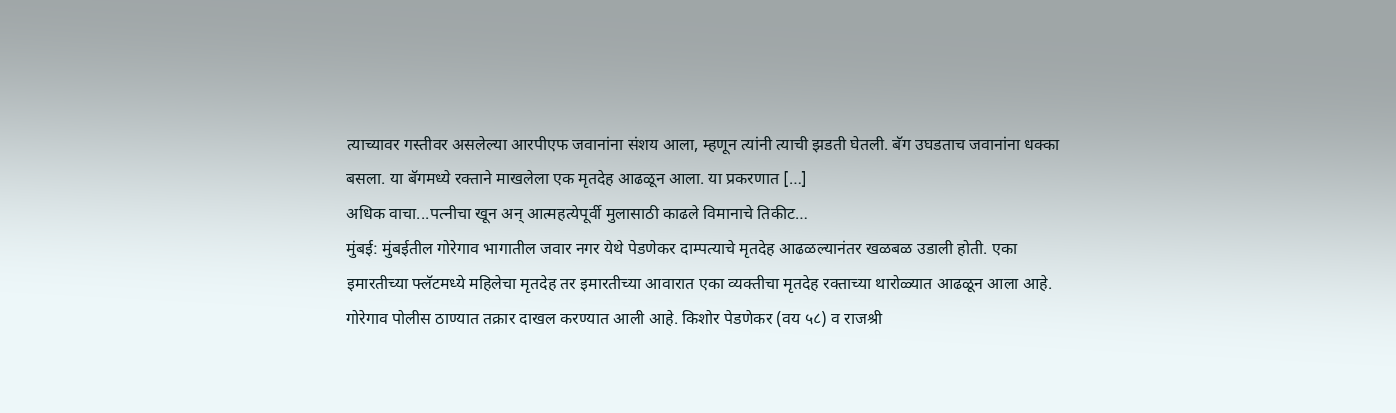त्याच्यावर गस्तीवर असलेल्या आरपीएफ जवानांना संशय आला, म्हणून त्यांनी त्याची झडती घेतली. बॅग उघडताच जवानांना धक्का बसला. या बॅगमध्ये रक्ताने माखलेला एक मृतदेह आढळून आला. या प्रकरणात […]
अधिक वाचा...पत्नीचा खून अन् आत्महत्येपूर्वी मुलासाठी काढले विमानाचे तिकीट…
मुंबई: मुंबईतील गोरेगाव भागातील जवार नगर येथे पेडणेकर दाम्पत्याचे मृतदेह आढळल्यानंतर खळबळ उडाली होती. एका इमारतीच्या फ्लॅटमध्ये महिलेचा मृतदेह तर इमारतीच्या आवारात एका व्यक्तीचा मृतदेह रक्ताच्या थारोळ्यात आढळून आला आहे. गोरेगाव पोलीस ठाण्यात तक्रार दाखल करण्यात आली आहे. किशोर पेडणेकर (वय ५८) व राजश्री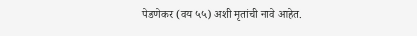पेडणेकर (वय ५५) अशी मृतांची नावे आहेत.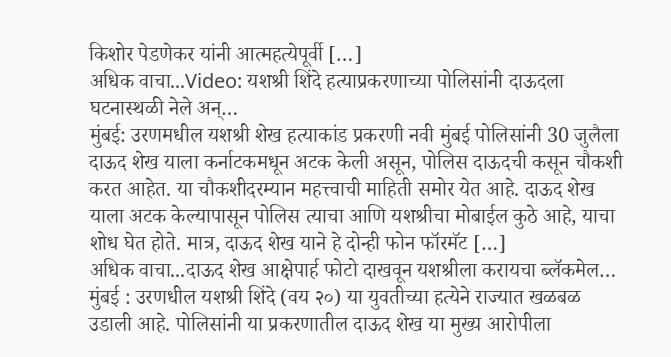किशोर पेडणेकर यांनी आत्महत्येपूर्वी […]
अधिक वाचा...Video: यशश्री शिंदे हत्याप्रकरणाच्या पोलिसांनी दाऊदला घटनास्थळी नेले अन्…
मुंबई: उरणमधील यशश्री शेख हत्याकांड प्रकरणी नवी मुंबई पोलिसांनी 30 जुलैला दाऊद शेख याला कर्नाटकमधून अटक केली असून, पोलिस दाऊदची कसून चौकशी करत आहेत. या चौकशीदरम्यान महत्त्वाची माहिती समोर येत आहे. दाऊद शेख याला अटक केल्यापासून पोलिस त्याचा आणि यशश्रीचा मोबाईल कुठे आहे, याचा शोध घेत होते. मात्र, दाऊद शेख याने हे दोन्ही फोन फॉरमॅट […]
अधिक वाचा...दाऊद शेख आक्षेपार्ह फोटो दाखवून यशश्रीला करायचा ब्लॅकमेल…
मुंबई : उरणधील यशश्री शिंदे (वय २०) या युवतीच्या हत्येने राज्यात खळबळ उडाली आहे. पोलिसांनी या प्रकरणातील दाऊद शेख या मुख्य आरोपीला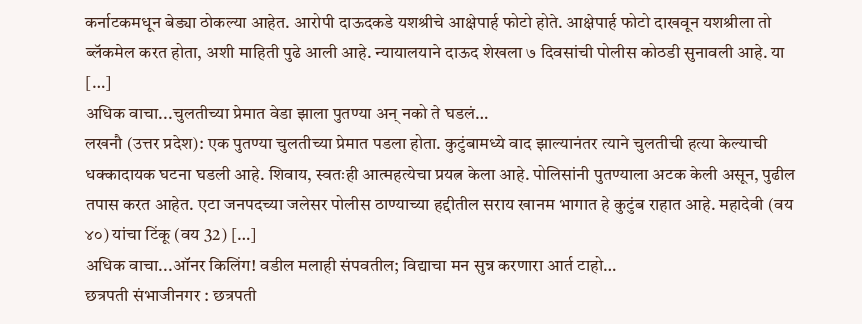कर्नाटकमधून बेड्या ठोकल्या आहेत. आरोपी दाऊदकडे यशश्रीचे आक्षेपार्ह फोटो होते. आक्षेपार्ह फोटो दाखवून यशश्रीला तो ब्लॅकमेल करत होता, अशी माहिती पुढे आली आहे. न्यायालयाने दाऊद शेखला ७ दिवसांची पोलीस कोठडी सुनावली आहे. या […]
अधिक वाचा...चुलतीच्या प्रेमात वेडा झाला पुतण्या अन् नको ते घडलं…
लखनौ (उत्तर प्रदेश): एक पुतण्या चुलतीच्या प्रेमात पडला होता. कुटुंबामध्ये वाद झाल्यानंतर त्याने चुलतीची हत्या केल्याची धक्कादायक घटना घडली आहे. शिवाय, स्वतःही आत्महत्येचा प्रयत्न केला आहे. पोलिसांनी पुतण्याला अटक केली असून, पुढील तपास करत आहेत. एटा जनपदच्या जलेसर पोलीस ठाण्याच्या हद्दीतील सराय खानम भागात हे कुटुंब राहात आहे. महादेवी (वय ४०) यांचा टिंकू (वय 32) […]
अधिक वाचा...ऑनर किलिंग! वडील मलाही संपवतील; विद्याचा मन सुन्न करणारा आर्त टाहो…
छत्रपती संभाजीनगर : छत्रपती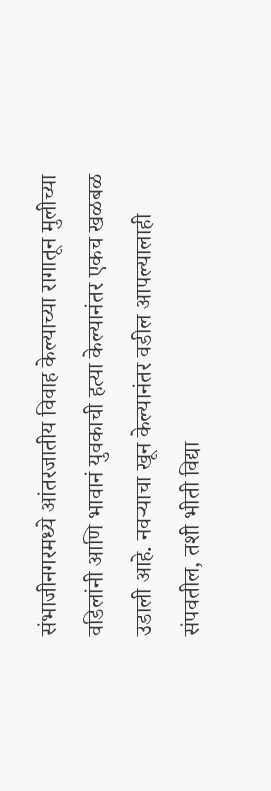संभाजीनगरमध्ये आंतरजातीय विवाह केल्याच्या रागातून मुलीच्या वडिलांनी आणि भावानं युवकाची हत्या केल्यानंतर एकच खळबळ उडाली आहे. नवऱ्याचा खून केल्यानंतर वडील आपल्यालाही संपवतील, तशी भीती विद्या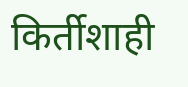किर्तीशाही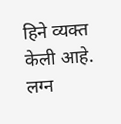हिने व्यक्त केली आहे. लग्न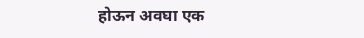होऊन अवघा एक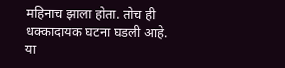महिनाच झाला होता. तोच ही धक्कादायक घटना घडली आहे. या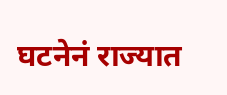घटनेनं राज्यात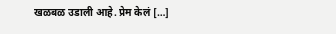खळबळ उडाली आहे. प्रेम केलं […]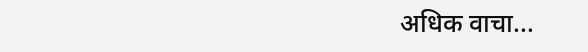अधिक वाचा...